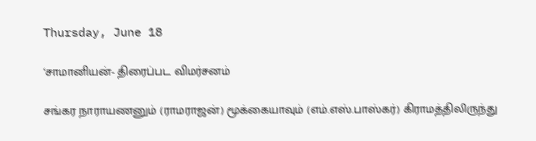Thursday, June 18

‘சாமானியன்- திரைப்பட விமர்சனம்

சங்கர நாராயணனும் (ராமராஜன்) மூக்கையாவும் (எம்.எஸ்.பாஸ்கர்) கிராமத்திலிருந்து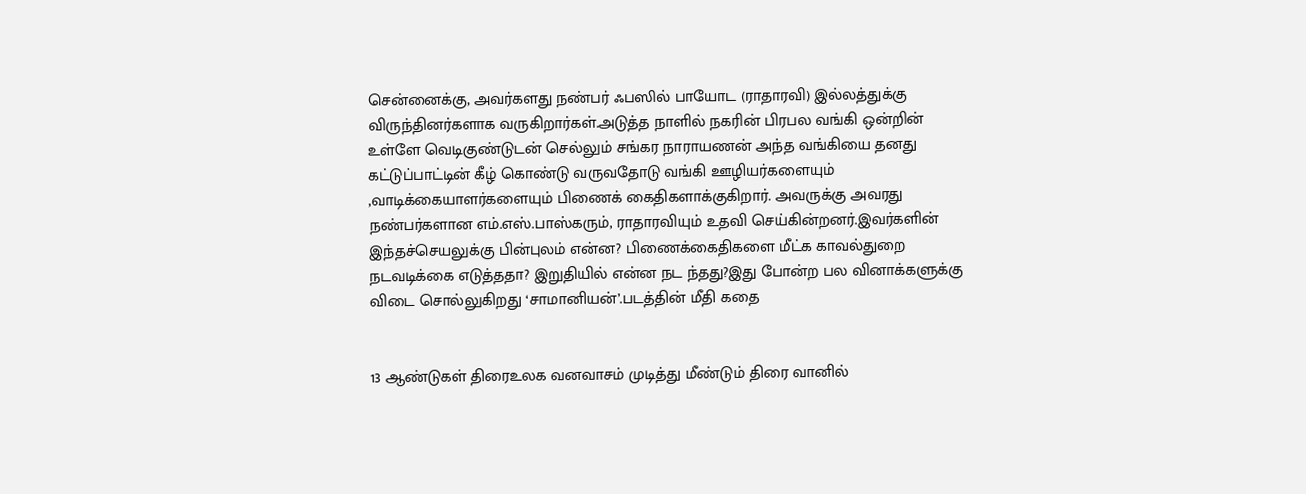சென்னைக்கு, அவர்களது நண்பர் ஃபஸில் பாயோட (ராதாரவி) இல்லத்துக்கு விருந்தினர்களாக வருகிறார்கள்.அடுத்த நாளில் நகரின் பிரபல வங்கி ஒன்றின் உள்ளே வெடிகுண்டுடன் செல்லும் சங்கர நாராயணன் அந்த வங்கியை தனது கட்டுப்பாட்டின் கீழ் கொண்டு வருவதோடு வங்கி ஊழியர்களையும் ,வாடிக்கையாளர்களையும் பிணைக் கைதிகளாக்குகிறார். அவருக்கு அவரது நண்பர்களான எம்.எஸ்.பாஸ்கரும், ராதாரவியும் உதவி செய்கின்றனர்.இவர்களின் இந்தச்செயலுக்கு பின்புலம் என்ன? பிணைக்கைதிகளை மீட்க காவல்துறை நடவடிக்கை எடுத்ததா? இறுதியில் என்ன நட ந்தது?இது போன்ற பல வினாக்களுக்கு விடை சொல்லுகிறது ‘சாமானியன்’.படத்தின் மீதி கதை


13 ஆண்டுகள் திரைஉலக வனவாசம் முடித்து மீண்டும் திரை வானில்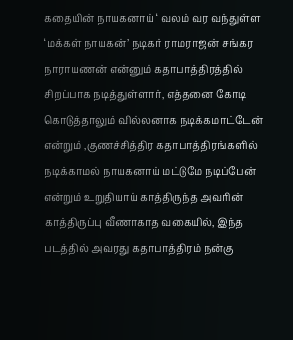கதையின் நாயகனாய் ‘ வலம் வர வந்துள்ள ‘மக்கள் நாயகன்’ நடிகர் ராமராஜன் சங்கர நாராயணன் என்னும் கதாபாத்திரத்தில் சிறப்பாக நடித்துள்ளார், எத்தனை கோடி கொடுத்தாலும் வில்லனாக நடிக்கமாட்டேன் என்றும் ,குணச்சித்திர கதாபாத்திரங்களில் நடிக்காமல் நாயகனாய் மட்டுமே நடிப்பேன் என்றும் உறுதியாய் காத்திருந்த அவரின் காத்திருப்பு வீணாகாத வகையில், இந்த படத்தில் அவரது கதாபாத்திரம் நன்கு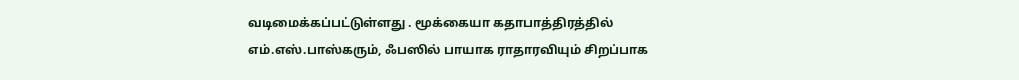வடிமைக்கப்பட்டுள்ளது . மூக்கையா கதாபாத்திரத்தில் எம்.எஸ்.பாஸ்கரும், ஃபஸில் பாயாக ராதாரவியும் சிறப்பாக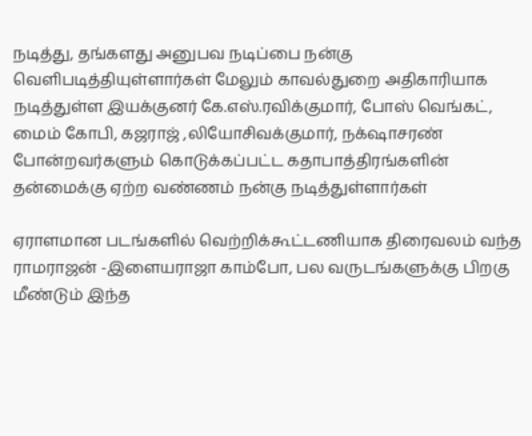நடித்து, தங்களது அனுபவ நடிப்பை நன்கு வெளிபடித்தியுள்ளார்கள் மேலும் காவல்துறை அதிகாரியாக நடித்துள்ள இயக்குனர் கே.எஸ்.ரவிக்குமார், போஸ் வெங்கட், மைம் கோபி, கஜராஜ் ,லியோசிவக்குமார், நக்‌ஷாசரண் போன்றவர்களும் கொடுக்கப்பட்ட கதாபாத்திரங்களின் தன்மைக்கு ஏற்ற வண்ணம் நன்கு நடித்துள்ளார்கள்

ஏராளமான படங்களில் வெற்றிக்கூட்டணியாக திரைவலம் வந்த ராமராஜன் -இளையராஜா காம்போ, பல வருடங்களுக்கு பிறகு மீண்டும் இந்த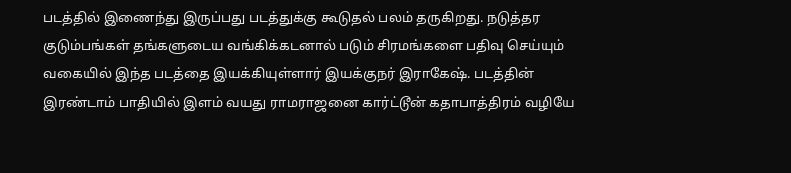படத்தில் இணைந்து இருப்பது படத்துக்கு கூடுதல் பலம் தருகிறது. நடுத்தர குடும்பங்கள் தங்களுடைய வங்கிக்கடனால் படும் சிரமங்களை பதிவு செய்யும் வகையில் இந்த படத்தை இயக்கியுள்ளார் இயக்குநர் இராகேஷ். படத்தின் இரண்டாம் பாதியில் இளம் வயது ராமராஜனை கார்ட்டூன் கதாபாத்திரம் வழியே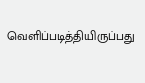வெளிப்படித்தியிருப்பது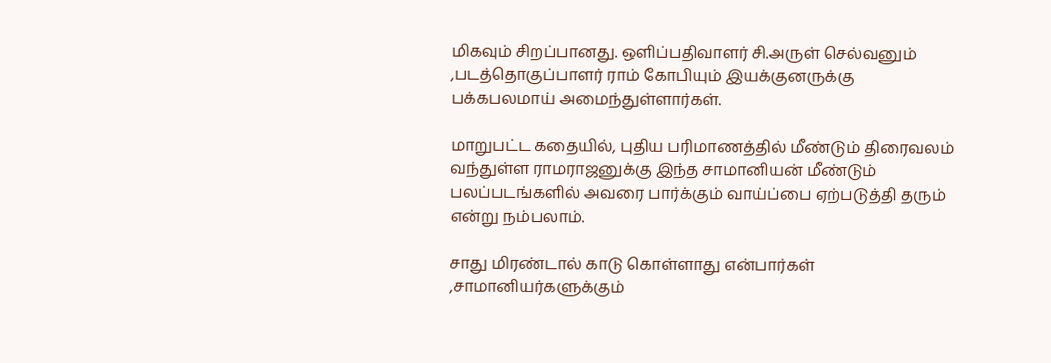மிகவும் சிறப்பானது. ஒளிப்பதிவாளர் சி.அருள் செல்வனும் ,படத்தொகுப்பாளர் ராம் கோபியும் இயக்குனருக்கு பக்கபலமாய் அமைந்துள்ளார்கள்.

மாறுபட்ட கதையில், புதிய பரிமாணத்தில் மீண்டும் திரைவலம் வந்துள்ள ராமராஜனுக்கு இந்த சாமானியன் மீண்டும் பலப்படங்களில் அவரை பார்க்கும் வாய்ப்பை ஏற்படுத்தி தரும் என்று நம்பலாம்.

சாது மிரண்டால் காடு கொள்ளாது என்பார்கள் ,சாமானியர்களுக்கும்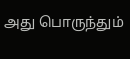அது பொருந்தும்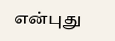என்புது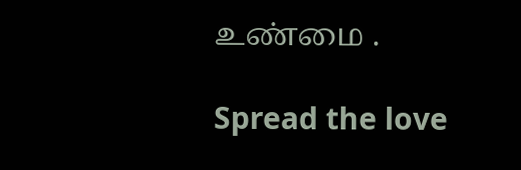உண்மை .

Spread the love